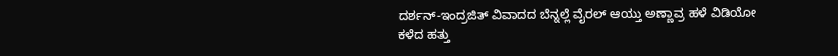ದರ್ಶನ್-ಇಂದ್ರಜಿತ್ ವಿವಾದದ ಬೆನ್ನಲ್ಲೆ ವೈರಲ್ ಆಯ್ತು ಅಣ್ಣಾವ್ರ ಹಳೆ ವಿಡಿಯೋ
ಕಳೆದ ಹತ್ತು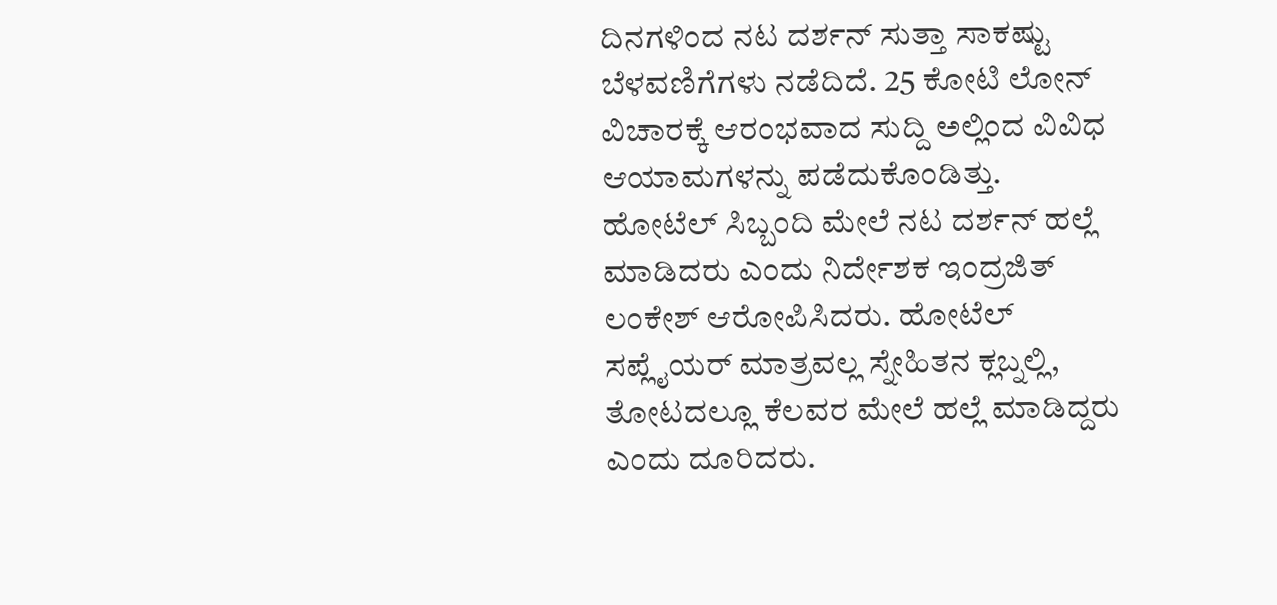ದಿನಗಳಿಂದ ನಟ ದರ್ಶನ್ ಸುತ್ತಾ ಸಾಕಷ್ಟು ಬೆಳವಣಿಗೆಗಳು ನಡೆದಿದೆ. 25 ಕೋಟಿ ಲೋನ್ ವಿಚಾರಕ್ಕೆ ಆರಂಭವಾದ ಸುದ್ದಿ ಅಲ್ಲಿಂದ ವಿವಿಧ ಆಯಾಮಗಳನ್ನು ಪಡೆದುಕೊಂಡಿತ್ತು. ಹೋಟೆಲ್ ಸಿಬ್ಬಂದಿ ಮೇಲೆ ನಟ ದರ್ಶನ್ ಹಲ್ಲೆ ಮಾಡಿದರು ಎಂದು ನಿರ್ದೇಶಕ ಇಂದ್ರಜಿತ್ ಲಂಕೇಶ್ ಆರೋಪಿಸಿದರು. ಹೋಟೆಲ್ ಸಪ್ಲೈಯರ್ ಮಾತ್ರವಲ್ಲ ಸ್ನೇಹಿತನ ಕ್ಲಬ್ನಲ್ಲಿ, ತೋಟದಲ್ಲೂ ಕೆಲವರ ಮೇಲೆ ಹಲ್ಲೆ ಮಾಡಿದ್ದರು ಎಂದು ದೂರಿದರು.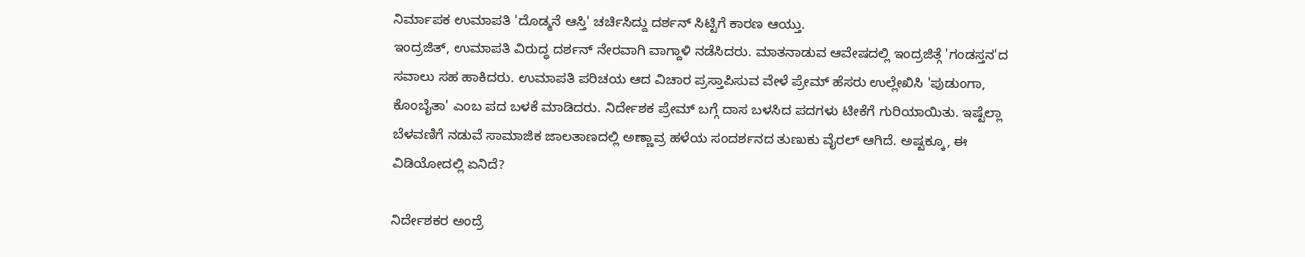ನಿರ್ಮಾಪಕ ಉಮಾಪತಿ 'ದೊಡ್ಮನೆ ಆಸ್ತಿ' ಚರ್ಚಿಸಿದ್ದು ದರ್ಶನ್ ಸಿಟ್ಟಿಗೆ ಕಾರಣ ಆಯ್ತು.
ಇಂದ್ರಜಿತ್, ಉಮಾಪತಿ ವಿರುದ್ಧ ದರ್ಶನ್ ನೇರವಾಗಿ ವಾಗ್ದಾಳಿ ನಡೆಸಿದರು. ಮಾತನಾಡುವ ಆವೇಷದಲ್ಲಿ ಇಂದ್ರಜಿತ್ಗೆ 'ಗಂಡಸ್ತನ'ದ ಸವಾಲು ಸಹ ಹಾಕಿದರು. ಉಮಾಪತಿ ಪರಿಚಯ ಆದ ವಿಚಾರ ಪ್ರಸ್ತಾಪಿಸುವ ವೇಳೆ ಪ್ರೇಮ್ ಹೆಸರು ಉಲ್ಲೇಖಿಸಿ 'ಪುಡುಂಗಾ, ಕೊಂಬೈತಾ' ಎಂಬ ಪದ ಬಳಕೆ ಮಾಡಿದರು. ನಿರ್ದೇಶಕ ಪ್ರೇಮ್ ಬಗ್ಗೆ ದಾಸ ಬಳಸಿದ ಪದಗಳು ಟೀಕೆಗೆ ಗುರಿಯಾಯಿತು. ಇಷ್ಟೆಲ್ಲಾ ಬೆಳವಣಿಗೆ ನಡುವೆ ಸಾಮಾಜಿಕ ಜಾಲತಾಣದಲ್ಲಿ ಅಣ್ಣಾವ್ರ ಹಳೆಯ ಸಂದರ್ಶನದ ತುಣುಕು ವೈರಲ್ ಆಗಿದೆ. ಅಷ್ಟಕ್ಕೂ, ಈ ವಿಡಿಯೋದಲ್ಲಿ ಏನಿದೆ?

ನಿರ್ದೇಶಕರ ಅಂದ್ರೆ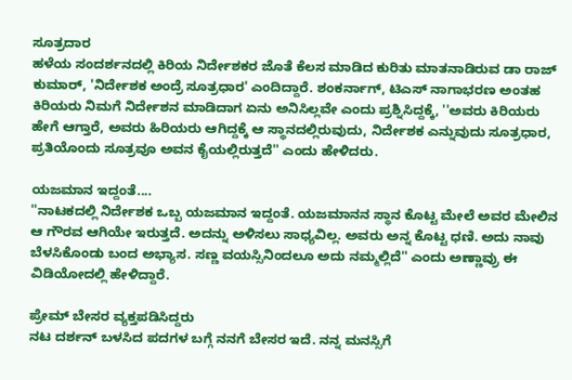ಸೂತ್ರದಾರ
ಹಳೆಯ ಸಂದರ್ಶನದಲ್ಲಿ ಕಿರಿಯ ನಿರ್ದೇಶಕರ ಜೊತೆ ಕೆಲಸ ಮಾಡಿದ ಕುರಿತು ಮಾತನಾಡಿರುವ ಡಾ ರಾಜ್ ಕುಮಾರ್, 'ನಿರ್ದೇಶಕ ಅಂದ್ರೆ ಸೂತ್ರಧಾರ' ಎಂದಿದ್ದಾರೆ. ಶಂಕರ್ನಾಗ್, ಟಿಎಸ್ ನಾಗಾಭರಣ ಅಂತಹ ಕಿರಿಯರು ನಿಮಗೆ ನಿರ್ದೇಶನ ಮಾಡಿದಾಗ ಏನು ಅನಿಸಿಲ್ಲವೇ ಎಂದು ಪ್ರಶ್ನಿಸಿದ್ದಕ್ಕೆ, ''ಅವರು ಕಿರಿಯರು ಹೇಗೆ ಆಗ್ತಾರೆ, ಅವರು ಹಿರಿಯರು ಆಗಿದ್ದಕ್ಕೆ ಆ ಸ್ಥಾನದಲ್ಲಿರುವುದು, ನಿರ್ದೇಶಕ ಎನ್ನುವುದು ಸೂತ್ರಧಾರ, ಪ್ರತಿಯೊಂದು ಸೂತ್ರವೂ ಅವನ ಕೈಯಲ್ಲಿರುತ್ತದೆ'' ಎಂದು ಹೇಳಿದರು.

ಯಜಮಾನ ಇದ್ದಂತೆ....
''ನಾಟಕದಲ್ಲಿ ನಿರ್ದೇಶಕ ಒಬ್ಬ ಯಜಮಾನ ಇದ್ದಂತೆ. ಯಜಮಾನನ ಸ್ಥಾನ ಕೊಟ್ಟ ಮೇಲೆ ಅವರ ಮೇಲಿನ ಆ ಗೌರವ ಆಗಿಯೇ ಇರುತ್ತದೆ. ಅದನ್ನು ಅಳಿಸಲು ಸಾಧ್ಯವಿಲ್ಲ. ಅವರು ಅನ್ನ ಕೊಟ್ಟ ಧಣಿ. ಅದು ನಾವು ಬೆಳಸಿಕೊಂಡು ಬಂದ ಅಭ್ಯಾಸ. ಸಣ್ಣ ವಯಸ್ಸಿನಿಂದಲೂ ಅದು ನಮ್ಮಲ್ಲಿದೆ'' ಎಂದು ಅಣ್ಣಾವ್ರು ಈ ವಿಡಿಯೋದಲ್ಲಿ ಹೇಳಿದ್ದಾರೆ.

ಪ್ರೇಮ್ ಬೇಸರ ವ್ಯಕ್ತಪಡಿಸಿದ್ದರು
ನಟ ದರ್ಶನ್ ಬಳಸಿದ ಪದಗಳ ಬಗ್ಗೆ ನನಗೆ ಬೇಸರ ಇದೆ. ನನ್ನ ಮನಸ್ಸಿಗೆ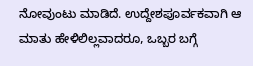ನೋವುಂಟು ಮಾಡಿದೆ. ಉದ್ದೇಶಪೂರ್ವಕವಾಗಿ ಆ ಮಾತು ಹೇಳಿಲಿಲ್ಲವಾದರೂ, ಒಬ್ಬರ ಬಗ್ಗೆ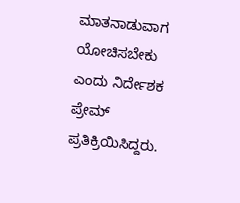ಮಾತನಾಡುವಾಗ ಯೋಚಿಸಬೇಕು ಎಂದು ನಿರ್ದೇಶಕ ಪ್ರೇಮ್ ಪ್ರತಿಕ್ರಿಯಿಸಿದ್ದರು.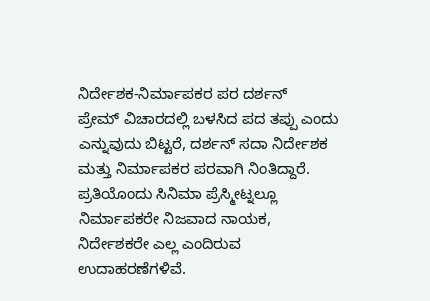ನಿರ್ದೇಶಕ-ನಿರ್ಮಾಪಕರ ಪರ ದರ್ಶನ್
ಪ್ರೇಮ್ ವಿಚಾರದಲ್ಲಿ ಬಳಸಿದ ಪದ ತಪ್ಪು ಎಂದು ಎನ್ನುವುದು ಬಿಟ್ಟರೆ, ದರ್ಶನ್ ಸದಾ ನಿರ್ದೇಶಕ ಮತ್ತು ನಿರ್ಮಾಪಕರ ಪರವಾಗಿ ನಿಂತಿದ್ದಾರೆ. ಪ್ರತಿಯೊಂದು ಸಿನಿಮಾ ಪ್ರೆಸ್ಮೀಟ್ನಲ್ಲೂ ನಿರ್ಮಾಪಕರೇ ನಿಜವಾದ ನಾಯಕ, ನಿರ್ದೇಶಕರೇ ಎಲ್ಲ ಎಂದಿರುವ ಉದಾಹರಣೆಗಳಿವೆ.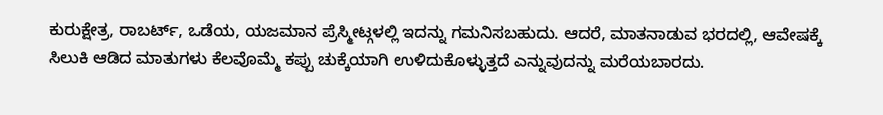ಕುರುಕ್ಷೇತ್ರ, ರಾಬರ್ಟ್, ಒಡೆಯ, ಯಜಮಾನ ಪ್ರೆಸ್ಮೀಟ್ಗಳಲ್ಲಿ ಇದನ್ನು ಗಮನಿಸಬಹುದು. ಆದರೆ, ಮಾತನಾಡುವ ಭರದಲ್ಲಿ, ಆವೇಷಕ್ಕೆ ಸಿಲುಕಿ ಆಡಿದ ಮಾತುಗಳು ಕೆಲವೊಮ್ಮೆ ಕಪ್ಪು ಚುಕ್ಕೆಯಾಗಿ ಉಳಿದುಕೊಳ್ಳುತ್ತದೆ ಎನ್ನುವುದನ್ನು ಮರೆಯಬಾರದು.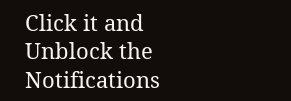Click it and Unblock the Notifications